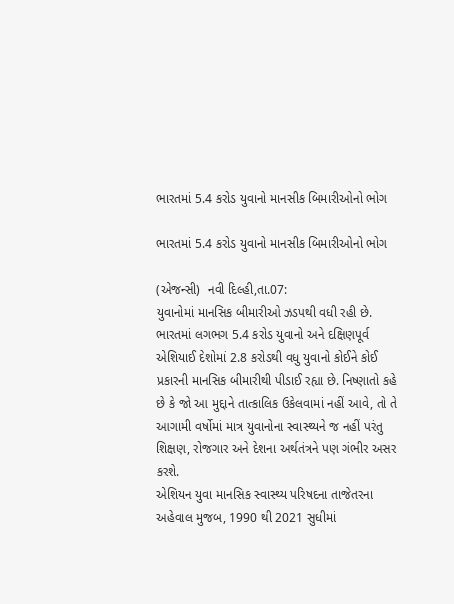ભારતમાં 5.4 કરોડ યુવાનો માનસીક બિમારીઓનો ભોગ

ભારતમાં 5.4 કરોડ યુવાનો માનસીક બિમારીઓનો ભોગ

(એજન્સી)  નવી દિલ્હી,તા.07:
યુવાનોમાં માનસિક બીમારીઓ ઝડપથી વધી રહી છે. ભારતમાં લગભગ 5.4 કરોડ યુવાનો અને દક્ષિણપૂર્વ એશિયાઈ દેશોમાં 2.8 કરોડથી વધુ યુવાનો કોઈને કોઈ પ્રકારની માનસિક બીમારીથી પીડાઈ રહ્યા છે. નિષ્ણાતો કહે છે કે જો આ મુદ્દાને તાત્કાલિક ઉકેલવામાં નહીં આવે, તો તે આગામી વર્ષોમાં માત્ર યુવાનોના સ્વાસ્થ્યને જ નહીં પરંતુ શિક્ષણ, રોજગાર અને દેશના અર્થતંત્રને પણ ગંભીર અસર કરશે.
એશિયન યુવા માનસિક સ્વાસ્થ્ય પરિષદના તાજેતરના અહેવાલ મુજબ, 1990 થી 2021 સુધીમાં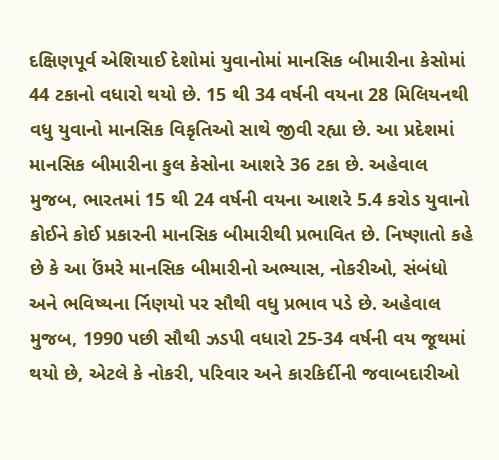દક્ષિણપૂર્વ એશિયાઈ દેશોમાં યુવાનોમાં માનસિક બીમારીના કેસોમાં 44 ટકાનો વધારો થયો છે. 15 થી 34 વર્ષની વયના 28 મિલિયનથી વધુ યુવાનો માનસિક વિકૃતિઓ સાથે જીવી રહ્યા છે. આ પ્રદેશમાં માનસિક બીમારીના કુલ કેસોના આશરે 36 ટકા છે. અહેવાલ મુજબ, ભારતમાં 15 થી 24 વર્ષની વયના આશરે 5.4 કરોડ યુવાનો કોઈને કોઈ પ્રકારની માનસિક બીમારીથી પ્રભાવિત છે. નિષ્ણાતો કહે છે કે આ ઉંમરે માનસિક બીમારીનો અભ્યાસ, નોકરીઓ, સંબંધો અને ભવિષ્યના ર્નિણયો પર સૌથી વધુ પ્રભાવ પડે છે. અહેવાલ મુજબ, 1990 પછી સૌથી ઝડપી વધારો 25-34 વર્ષની વય જૂથમાં થયો છે, એટલે કે નોકરી, પરિવાર અને કારકિર્દીની જવાબદારીઓ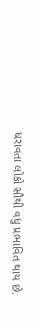ધરાવતા લોકો સૌથી વધુ પ્રભાવિત થાય છે.